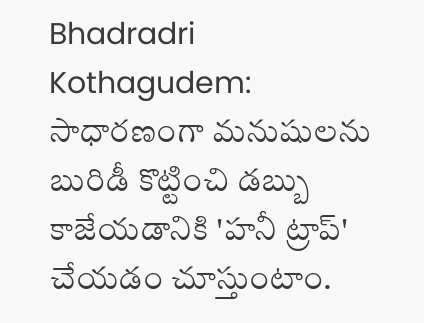Bhadradri Kothagudem: సాధారణంగా మనుషులను బురిడీ కొట్టించి డబ్బు కాజేయడానికి 'హనీ ట్రాప్' చేయడం చూస్తుంటాం.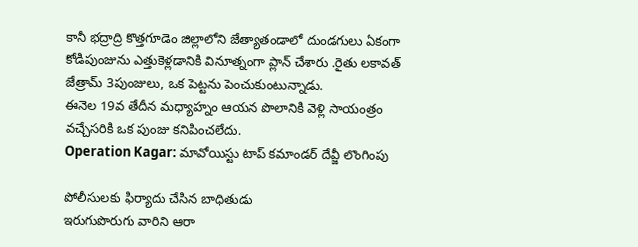కానీ భద్రాద్రి కొత్తగూడెం జిల్లాలోని జేత్యాతండాలో దుండగులు ఏకంగా కోడిపుంజును ఎత్తుకెళ్లడానికి వినూత్నంగా ప్లాన్ చేశారు .రైతు లకావత్ జేత్రామ్ 3పుంజులు, ఒక పెట్టను పెంచుకుంటున్నాడు.
ఈనెల 19వ తేదీన మధ్యాహ్నం ఆయన పొలానికి వెళ్లి సాయంత్రం వచ్చేసరికి ఒక పుంజు కనిపించలేదు.
Operation Kagar: మావోయిస్టు టాప్ కమాండర్ దేవ్జీ లొంగింపు

పోలీసులకు ఫిర్యాదు చేసిన బాధితుడు
ఇరుగుపొరుగు వారిని ఆరా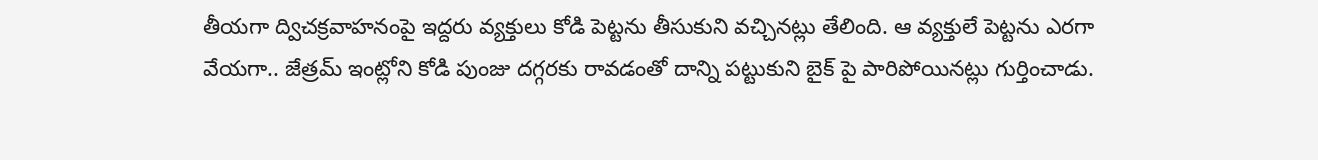తీయగా ద్విచక్రవాహనంపై ఇద్దరు వ్యక్తులు కోడి పెట్టను తీసుకుని వచ్చినట్లు తేలింది. ఆ వ్యక్తులే పెట్టను ఎరగా వేయగా.. జేత్రమ్ ఇంట్లోని కోడి పుంజు దగ్గరకు రావడంతో దాన్ని పట్టుకుని బైక్ పై పారిపోయినట్లు గుర్తించాడు.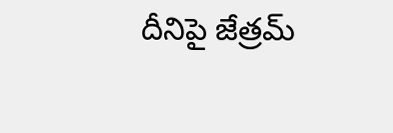దీనిపై జేత్రమ్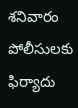శనివారం పోలీసులకు ఫిర్యాదు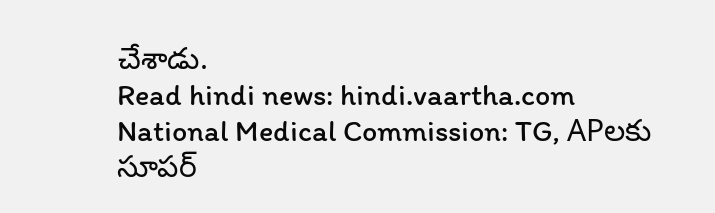చేశాడు.
Read hindi news: hindi.vaartha.com
National Medical Commission: TG, APలకు సూపర్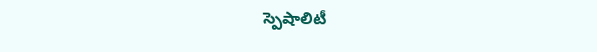స్పెషాలిటీ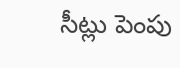సీట్లు పెంపు